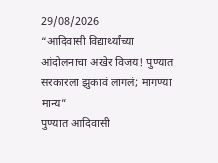29/08/2026
“आदिवासी विद्यार्थ्यांच्या आंदोलनाचा अखेर विजय! पुण्यात सरकारला झुकावं लागलं; मागण्या मान्य”
पुण्यात आदिवासी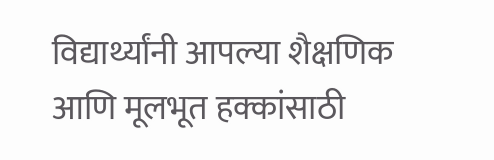विद्यार्थ्यांनी आपल्या शैक्षणिक आणि मूलभूत हक्कांसाठी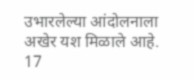उभारलेल्या आंदोलनाला अखेर यश मिळाले आहे. 17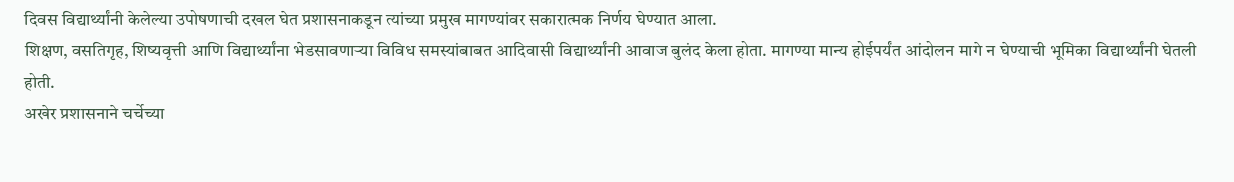दिवस विद्यार्थ्यांनी केलेल्या उपोषणाची दखल घेत प्रशासनाकडून त्यांच्या प्रमुख मागण्यांवर सकारात्मक निर्णय घेण्यात आला.
शिक्षण, वसतिगृह, शिष्यवृत्ती आणि विद्यार्थ्यांना भेडसावणाऱ्या विविध समस्यांबाबत आदिवासी विद्यार्थ्यांनी आवाज बुलंद केला होता. मागण्या मान्य होईपर्यंत आंदोलन मागे न घेण्याची भूमिका विद्यार्थ्यांनी घेतली होती.
अखेर प्रशासनाने चर्चेच्या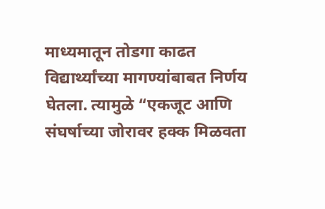माध्यमातून तोडगा काढत विद्यार्थ्यांच्या मागण्यांबाबत निर्णय घेतला. त्यामुळे “एकजूट आणि संघर्षाच्या जोरावर हक्क मिळवता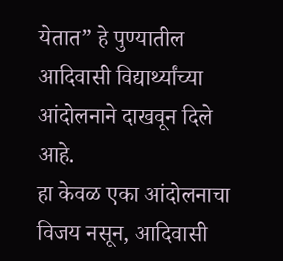येतात” हे पुण्यातील आदिवासी विद्यार्थ्यांच्या आंदोलनाने दाखवून दिले आहे.
हा केवळ एका आंदोलनाचा विजय नसून, आदिवासी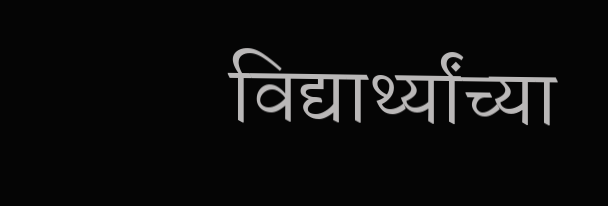विद्यार्थ्यांच्या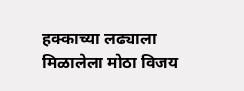हक्काच्या लढ्याला मिळालेला मोठा विजय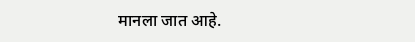मानला जात आहे.